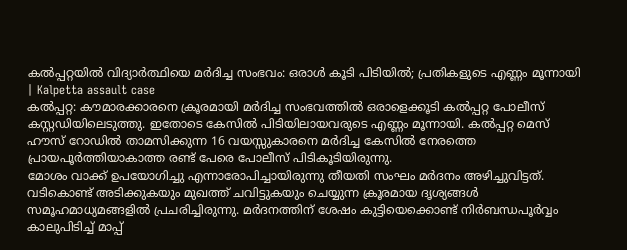കൽപ്പറ്റയിൽ വിദ്യാർത്ഥിയെ മർദിച്ച സംഭവം: ഒരാൾ കൂടി പിടിയിൽ; പ്രതികളുടെ എണ്ണം മൂന്നായി | Kalpetta assault case
കൽപ്പറ്റ: കൗമാരക്കാരനെ ക്രൂരമായി മർദിച്ച സംഭവത്തിൽ ഒരാളെക്കൂടി കൽപ്പറ്റ പോലീസ് കസ്റ്റഡിയിലെടുത്തു. ഇതോടെ കേസിൽ പിടിയിലായവരുടെ എണ്ണം മൂന്നായി. കൽപ്പറ്റ മെസ് ഹൗസ് റോഡിൽ താമസിക്കുന്ന 16 വയസ്സുകാരനെ മർദിച്ച കേസിൽ നേരത്തെ പ്രായപൂർത്തിയാകാത്ത രണ്ട് പേരെ പോലീസ് പിടികൂടിയിരുന്നു.
മോശം വാക്ക് ഉപയോഗിച്ചു എന്നാരോപിച്ചായിരുന്നു തീയതി സംഘം മർദനം അഴിച്ചുവിട്ടത്. വടികൊണ്ട് അടിക്കുകയും മുഖത്ത് ചവിട്ടുകയും ചെയ്യുന്ന ക്രൂരമായ ദൃശ്യങ്ങൾ സമൂഹമാധ്യമങ്ങളിൽ പ്രചരിച്ചിരുന്നു. മർദനത്തിന് ശേഷം കുട്ടിയെക്കൊണ്ട് നിർബന്ധപൂർവ്വം കാലുപിടിച്ച് മാപ്പ്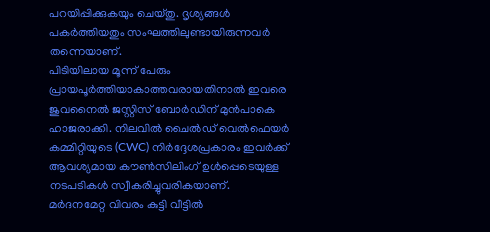പറയിപ്പിക്കുകയും ചെയ്തു. ദൃശ്യങ്ങൾ പകർത്തിയതും സംഘത്തിലുണ്ടായിരുന്നവർ തന്നെയാണ്.
പിടിയിലായ മൂന്ന് പേരും പ്രായപൂർത്തിയാകാത്തവരായതിനാൽ ഇവരെ ജുവനൈൽ ജസ്റ്റിസ് ബോർഡിന് മുൻപാകെ ഹാജരാക്കി. നിലവിൽ ചൈൽഡ് വെൽഫെയർ കമ്മിറ്റിയുടെ (CWC) നിർദ്ദേശപ്രകാരം ഇവർക്ക് ആവശ്യമായ കൗൺസിലിംഗ് ഉൾപ്പെടെയുള്ള നടപടികൾ സ്വീകരിച്ചുവരികയാണ്.
മർദനമേറ്റ വിവരം കുട്ടി വീട്ടിൽ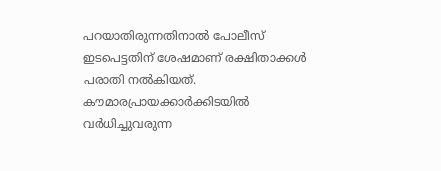പറയാതിരുന്നതിനാൽ പോലീസ് ഇടപെട്ടതിന് ശേഷമാണ് രക്ഷിതാക്കൾ പരാതി നൽകിയത്. കൗമാരപ്രായക്കാർക്കിടയിൽ വർധിച്ചുവരുന്ന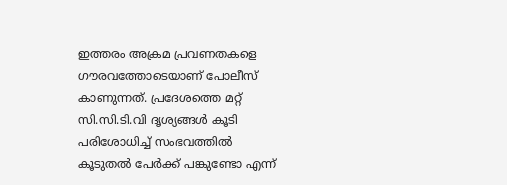ഇത്തരം അക്രമ പ്രവണതകളെ ഗൗരവത്തോടെയാണ് പോലീസ് കാണുന്നത്. പ്രദേശത്തെ മറ്റ് സി.സി.ടി.വി ദൃശ്യങ്ങൾ കൂടി പരിശോധിച്ച് സംഭവത്തിൽ കൂടുതൽ പേർക്ക് പങ്കുണ്ടോ എന്ന്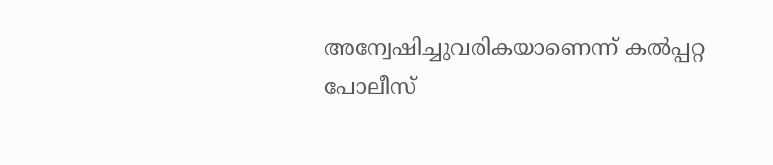അന്വേഷിച്ചുവരികയാണെന്ന് കൽപ്പറ്റ പോലീസ്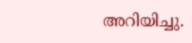അറിയിച്ചു.